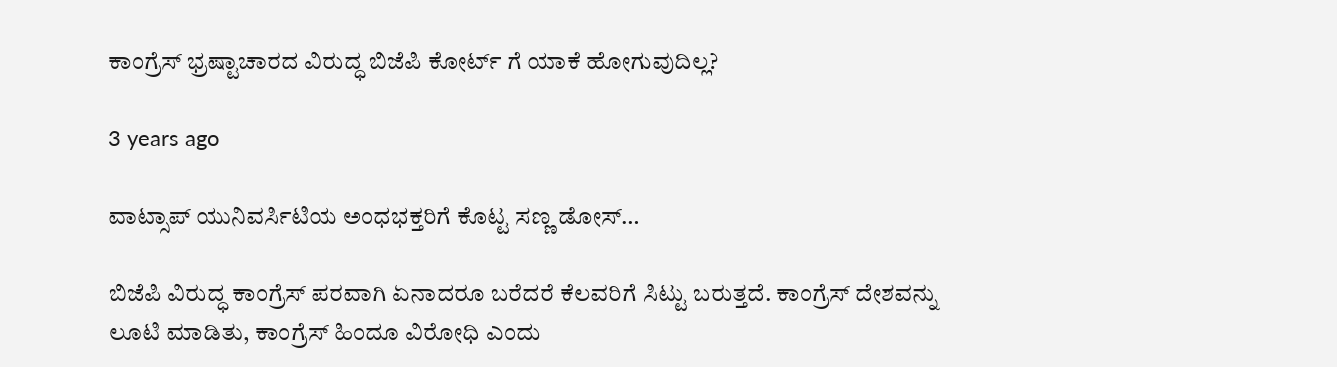ಕಾಂಗ್ರೆಸ್ ಭ್ರಷ್ಟಾಚಾರದ ವಿರುದ್ಧ ಬಿಜೆಪಿ ಕೋರ್ಟ್ ಗೆ ಯಾಕೆ ಹೋಗುವುದಿಲ್ಲ?

3 years ago

ವಾಟ್ಸಾಪ್ ಯುನಿವರ್ಸಿಟಿಯ ಅಂಧಭಕ್ತರಿಗೆ ಕೊಟ್ಟ ಸಣ್ಣ ಡೋಸ್…

ಬಿಜೆಪಿ ವಿರುದ್ಧ ಕಾಂಗ್ರೆಸ್ ಪರವಾಗಿ ಏನಾದರೂ ಬರೆದರೆ ಕೆಲವರಿಗೆ ಸಿಟ್ಟು ಬರುತ್ತದೆ. ಕಾಂಗ್ರೆಸ್ ದೇಶವನ್ನು ಲೂಟಿ ಮಾಡಿತು, ಕಾಂಗ್ರೆಸ್ ಹಿಂದೂ ವಿರೋಧಿ ಎಂದು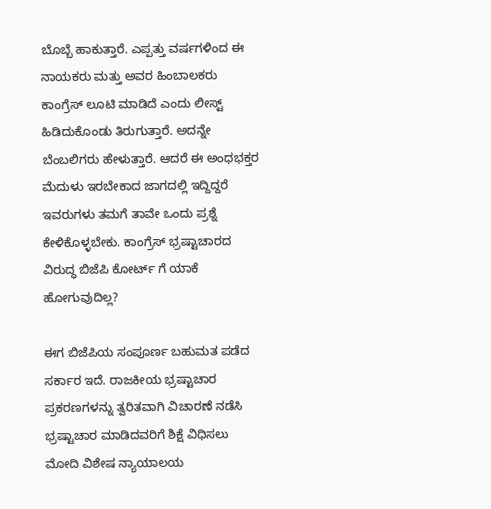ಬೊಬ್ಬೆ ಹಾಕುತ್ತಾರೆ. ಎಪ್ಪತ್ತು ವರ್ಷಗಳಿಂದ ಈ ನಾಯಕರು ಮತ್ತು ಅವರ ಹಿಂಬಾಲಕರು ಕಾಂಗ್ರೆಸ್ ಲೂಟಿ ಮಾಡಿದೆ ಎಂದು ಲೀಸ್ಟ್ ಹಿಡಿದುಕೊಂಡು ತಿರುಗುತ್ತಾರೆ. ಅದನ್ನೇ ಬೆಂಬಲಿಗರು ಹೇಳುತ್ತಾರೆ. ಆದರೆ ಈ ಅಂಧಭಕ್ತರ ಮೆದುಳು ಇರಬೇಕಾದ ಜಾಗದಲ್ಲಿ ಇದ್ದಿದ್ದರೆ ಇವರುಗಳು ತಮಗೆ ತಾವೇ ಒಂದು ಪ್ರಶ್ನೆ ಕೇಳಿಕೊಳ್ಳಬೇಕು. ಕಾಂಗ್ರೆಸ್ ಭ್ರಷ್ಟಾಚಾರದ ವಿರುದ್ಧ ಬಿಜೆಪಿ ಕೋರ್ಟ್ ಗೆ ಯಾಕೆ ಹೋಗುವುದಿಲ್ಲ?

ಈಗ ಬಿಜೆಪಿಯ ಸಂಪೂರ್ಣ ಬಹುಮತ ಪಡೆದ ಸರ್ಕಾರ ಇದೆ. ರಾಜಕೀಯ ಭ್ರಷ್ಟಾಚಾರ ಪ್ರಕರಣಗಳನ್ನು ತ್ವರಿತವಾಗಿ ವಿಚಾರಣೆ ನಡೆಸಿ ಭ್ರಷ್ಟಾಚಾರ ಮಾಡಿದವರಿಗೆ ಶಿಕ್ಷೆ ವಿಧಿಸಲು ಮೋದಿ ವಿಶೇಷ ನ್ಯಾಯಾಲಯ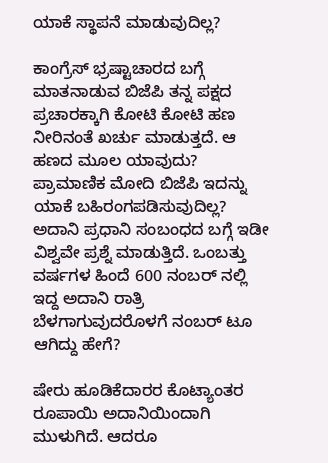ಯಾಕೆ ಸ್ಥಾಪನೆ ಮಾಡುವುದಿಲ್ಲ?

ಕಾಂಗ್ರೆಸ್ ಭ್ರಷ್ಟಾಚಾರದ ಬಗ್ಗೆ ಮಾತನಾಡುವ ಬಿಜೆಪಿ ತನ್ನ ಪಕ್ಷದ ಪ್ರಚಾರಕ್ಕಾಗಿ ಕೋಟಿ ಕೋಟಿ ಹಣ ನೀರಿನಂತೆ ಖರ್ಚು ಮಾಡುತ್ತದೆ. ಆ ಹಣದ ಮೂಲ ಯಾವುದು? ಪ್ರಾಮಾಣಿಕ ಮೋದಿ ಬಿಜೆಪಿ ಇದನ್ನು ಯಾಕೆ ಬಹಿರಂಗಪಡಿಸುವುದಿಲ್ಲ?
ಅದಾನಿ ಪ್ರಧಾನಿ ಸಂಬಂಧದ ಬಗ್ಗೆ ಇಡೀ ವಿಶ್ವವೇ ಪ್ರಶ್ನೆ ಮಾಡುತ್ತಿದೆ. ಒಂಬತ್ತು ವರ್ಷಗಳ ಹಿಂದೆ 600 ನಂಬರ್ ನಲ್ಲಿ ಇದ್ದ ಅದಾನಿ ರಾತ್ರಿ ಬೆಳಗಾಗುವುದರೊಳಗೆ ನಂಬರ್ ಟೂ ಆಗಿದ್ದು ಹೇಗೆ?

ಷೇರು ಹೂಡಿಕೆದಾರರ ಕೊಟ್ಯಾಂತರ ರೂಪಾಯಿ ಅದಾನಿಯಿಂದಾಗಿ ಮುಳುಗಿದೆ. ಆದರೂ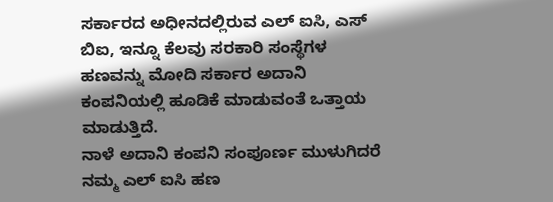ಸರ್ಕಾರದ ಅಧೀನದಲ್ಲಿರುವ ಎಲ್ ಐಸಿ, ಎಸ್ ಬಿಐ, ಇನ್ನೂ ಕೆಲವು ಸರಕಾರಿ ಸಂಸ್ಥೆಗಳ ಹಣವನ್ನು ಮೋದಿ ಸರ್ಕಾರ ಅದಾನಿ ಕಂಪನಿಯಲ್ಲಿ ಹೂಡಿಕೆ ಮಾಡುವಂತೆ ಒತ್ತಾಯ ಮಾಡುತ್ತಿದೆ.
ನಾಳೆ ಅದಾನಿ ಕಂಪನಿ ಸಂಪೂರ್ಣ ಮುಳುಗಿದರೆ ನಮ್ಮ ಎಲ್ ಐಸಿ ಹಣ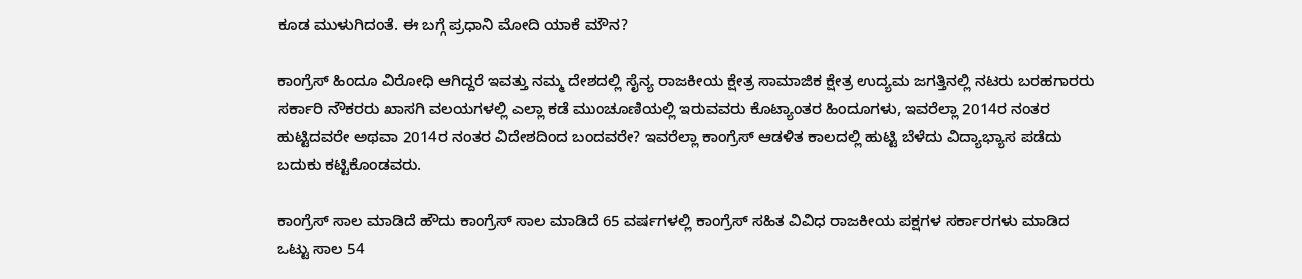ಕೂಡ ಮುಳುಗಿದಂತೆ. ಈ ಬಗ್ಗೆ ಪ್ರಧಾನಿ ಮೋದಿ ಯಾಕೆ ಮೌನ?

ಕಾಂಗ್ರೆಸ್ ಹಿಂದೂ ವಿರೋಧಿ ಆಗಿದ್ದರೆ ಇವತ್ತು ನಮ್ಮ ದೇಶದಲ್ಲಿ ಸೈನ್ಯ ರಾಜಕೀಯ ಕ್ಷೇತ್ರ ಸಾಮಾಜಿಕ ಕ್ಷೇತ್ರ ಉದ್ಯಮ ಜಗತ್ತಿನಲ್ಲಿ ನಟರು ಬರಹಗಾರರು ಸರ್ಕಾರಿ ನೌಕರರು ಖಾಸಗಿ ವಲಯಗಳಲ್ಲಿ ಎಲ್ಲಾ ಕಡೆ ಮುಂಚೂಣಿಯಲ್ಲಿ ಇರುವವರು ಕೊಟ್ಯಾಂತರ ಹಿಂದೂಗಳು, ಇವರೆಲ್ಲಾ 2014ರ ನಂತರ ಹುಟ್ಟಿದವರೇ ಅಥವಾ 2014ರ ನಂತರ ವಿದೇಶದಿಂದ ಬಂದವರೇ? ಇವರೆಲ್ಲಾ ಕಾಂಗ್ರೆಸ್ ಆಡಳಿತ ಕಾಲದಲ್ಲಿ ಹುಟ್ಟಿ ಬೆಳೆದು ವಿದ್ಯಾಭ್ಯಾಸ ಪಡೆದು ಬದುಕು ಕಟ್ಟಿಕೊಂಡವರು.

ಕಾಂಗ್ರೆಸ್ ಸಾಲ ಮಾಡಿದೆ ಹೌದು ಕಾಂಗ್ರೆಸ್ ಸಾಲ ಮಾಡಿದೆ 65 ವರ್ಷಗಳಲ್ಲಿ ಕಾಂಗ್ರೆಸ್ ಸಹಿತ ವಿವಿಧ ರಾಜಕೀಯ ಪಕ್ಷಗಳ ಸರ್ಕಾರಗಳು ಮಾಡಿದ ಒಟ್ಟು ಸಾಲ 54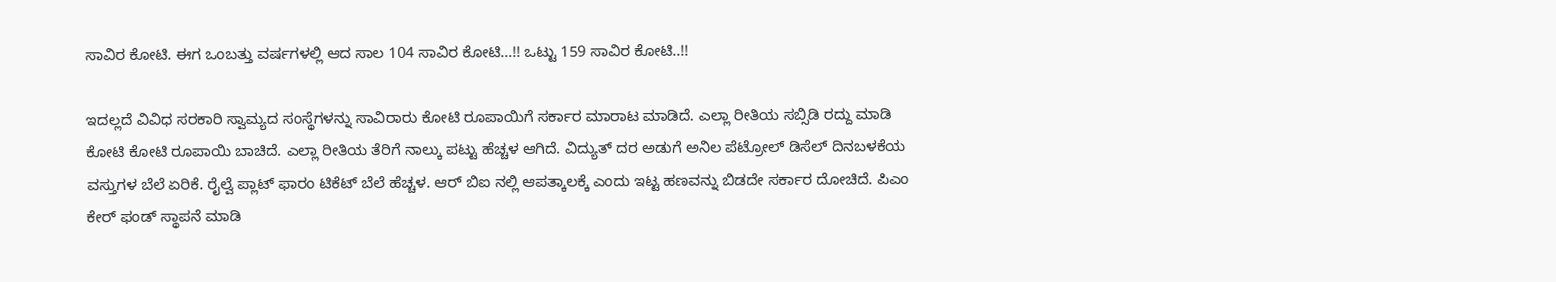ಸಾವಿರ ಕೋಟಿ. ಈಗ ಒಂಬತ್ತು ವರ್ಷಗಳಲ್ಲಿ ಆದ ಸಾಲ 104 ಸಾವಿರ ಕೋಟಿ…!! ಒಟ್ಟು 159 ಸಾವಿರ ಕೋಟಿ..!!

ಇದಲ್ಲದೆ ವಿವಿಧ ಸರಕಾರಿ ಸ್ವಾಮ್ಯದ ಸಂಸ್ಥೆಗಳನ್ನು ಸಾವಿರಾರು ಕೋಟಿ ರೂಪಾಯಿಗೆ ಸರ್ಕಾರ ಮಾರಾಟ ಮಾಡಿದೆ. ಎಲ್ಲಾ ರೀತಿಯ ಸಬ್ಸಿಡಿ ರದ್ದು ಮಾಡಿ ಕೋಟಿ ಕೋಟಿ ರೂಪಾಯಿ ಬಾಚಿದೆ. ಎಲ್ಲಾ ರೀತಿಯ ತೆರಿಗೆ ನಾಲ್ಕು ಪಟ್ಟು ಹೆಚ್ಚಳ ಆಗಿದೆ. ವಿದ್ಯುತ್ ದರ ಅಡುಗೆ ಅನಿಲ ಪೆಟ್ರೋಲ್ ಡಿಸೆಲ್ ದಿನಬಳಕೆಯ ವಸ್ತುಗಳ ಬೆಲೆ ಏರಿಕೆ. ರೈಲ್ವೆ ಪ್ಲಾಟ್ ಫಾರಂ ಟಿಕೆಟ್ ಬೆಲೆ ಹೆಚ್ಚಳ. ಆರ್ ಬಿಐ ನಲ್ಲಿ ಆಪತ್ಕಾಲಕ್ಕೆ ಎಂದು ಇಟ್ಟ ಹಣವನ್ನು ಬಿಡದೇ ಸರ್ಕಾರ ದೋಚಿದೆ. ಪಿಎಂ ಕೇರ್ ಫಂಡ್ ಸ್ಥಾಪನೆ ಮಾಡಿ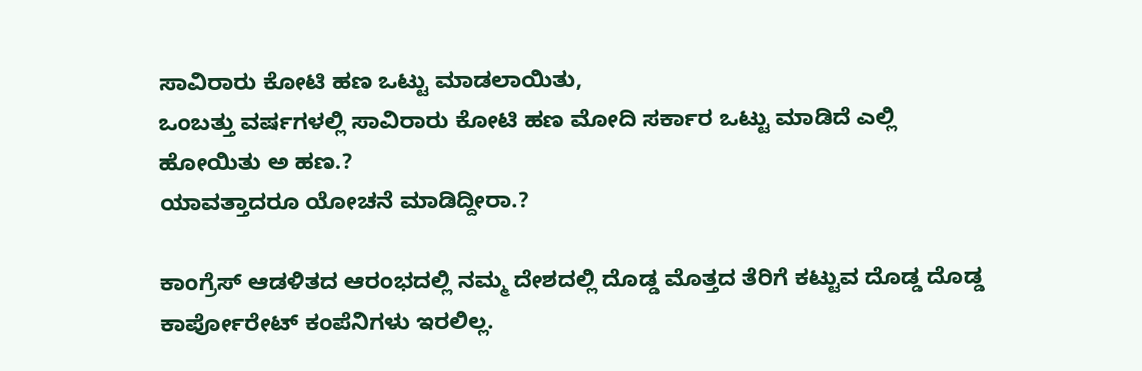ಸಾವಿರಾರು ಕೋಟಿ ಹಣ ಒಟ್ಟು ಮಾಡಲಾಯಿತು,
ಒಂಬತ್ತು ವರ್ಷಗಳಲ್ಲಿ ಸಾವಿರಾರು ಕೋಟಿ ಹಣ ಮೋದಿ ಸರ್ಕಾರ ಒಟ್ಟು ಮಾಡಿದೆ ಎಲ್ಲಿ ಹೋಯಿತು ಅ ಹಣ.?
ಯಾವತ್ತಾದರೂ ಯೋಚನೆ ಮಾಡಿದ್ದೀರಾ.?

ಕಾಂಗ್ರೆಸ್ ಆಡಳಿತದ ಆರಂಭದಲ್ಲಿ ನಮ್ಮ ದೇಶದಲ್ಲಿ ದೊಡ್ಡ ಮೊತ್ತದ ತೆರಿಗೆ ಕಟ್ಟುವ ದೊಡ್ಡ ದೊಡ್ಡ ಕಾರ್ಪೋರೇಟ್ ಕಂಪೆನಿಗಳು ಇರಲಿಲ್ಲ‌.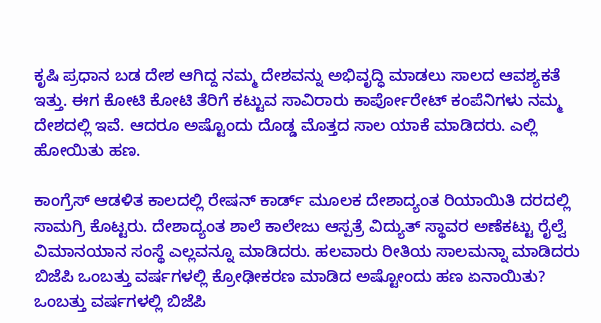ಕೃಷಿ ಪ್ರಧಾನ ಬಡ ದೇಶ ಆಗಿದ್ದ ನಮ್ಮ ದೇಶವನ್ನು ಅಭಿವೃದ್ಧಿ ಮಾಡಲು ಸಾಲದ ಆವಶ್ಯಕತೆ ಇತ್ತು. ಈಗ ಕೋಟಿ ಕೋಟಿ ತೆರಿಗೆ ಕಟ್ಟುವ ಸಾವಿರಾರು ಕಾರ್ಪೋರೇಟ್ ಕಂಪೆನಿಗಳು ನಮ್ಮ ದೇಶದಲ್ಲಿ ಇವೆ. ಆದರೂ ಅಷ್ಟೊಂದು ದೊಡ್ಡ ಮೊತ್ತದ ಸಾಲ ಯಾಕೆ ಮಾಡಿದರು. ಎಲ್ಲಿ ಹೋಯಿತು ಹಣ.

ಕಾಂಗ್ರೆಸ್ ಆಡಳಿತ ಕಾಲದಲ್ಲಿ ರೇಷನ್ ಕಾರ್ಡ್ ಮೂಲಕ ದೇಶಾದ್ಯಂತ ರಿಯಾಯಿತಿ ದರದಲ್ಲಿ ಸಾಮಗ್ರಿ ಕೊಟ್ಟರು. ದೇಶಾದ್ಯಂತ ಶಾಲೆ ಕಾಲೇಜು ಆಸ್ಪತ್ರೆ ವಿದ್ಯುತ್ ಸ್ಥಾವರ ಅಣೆಕಟ್ಟು ರೈಲ್ವೆ ವಿಮಾನಯಾನ ಸಂಸ್ಥೆ ಎಲ್ಲವನ್ನೂ ಮಾಡಿದರು. ಹಲವಾರು ರೀತಿಯ ಸಾಲಮನ್ನಾ ಮಾಡಿದರು
ಬಿಜೆಪಿ ಒಂಬತ್ತು ವರ್ಷಗಳಲ್ಲಿ ಕ್ರೋಢೀಕರಣ ಮಾಡಿದ ಅಷ್ಟೋಂದು ಹಣ ಏನಾಯಿತು? ಒಂಬತ್ತು ವರ್ಷಗಳಲ್ಲಿ ಬಿಜೆಪಿ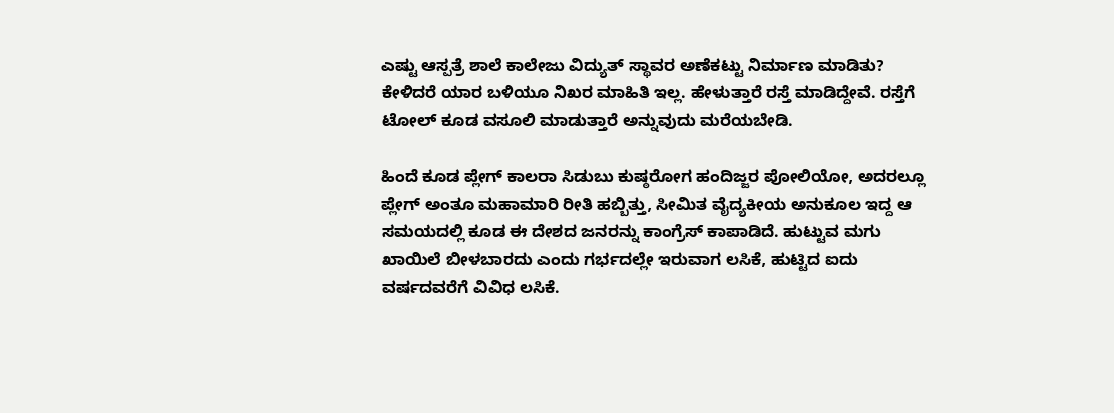ಎಷ್ಟು ಆಸ್ಪತ್ರೆ ಶಾಲೆ ಕಾಲೇಜು ವಿದ್ಯುತ್ ಸ್ಥಾವರ ಅಣೆಕಟ್ಟು ನಿರ್ಮಾಣ ಮಾಡಿತು? ಕೇಳಿದರೆ ಯಾರ ಬಳಿಯೂ ನಿಖರ ಮಾಹಿತಿ ಇಲ್ಲ. ಹೇಳುತ್ತಾರೆ ರಸ್ತೆ ಮಾಡಿದ್ದೇವೆ. ರಸ್ತೆಗೆ ಟೋಲ್ ಕೂಡ ವಸೂಲಿ ಮಾಡುತ್ತಾರೆ ಅನ್ನುವುದು ಮರೆಯಬೇಡಿ.

ಹಿಂದೆ ಕೂಡ ಪ್ಲೇಗ್ ಕಾಲರಾ ಸಿಡುಬು ಕುಷ್ಠರೋಗ ಹಂದಿಜ್ಜರ ಪೋಲಿಯೋ, ಅದರಲ್ಲೂ ಪ್ಲೇಗ್ ಅಂತೂ ಮಹಾಮಾರಿ ರೀತಿ ಹಬ್ಬಿತ್ತು, ಸೀಮಿತ ವೈದ್ಯಕೀಯ ಅನುಕೂಲ ಇದ್ದ ಆ ಸಮಯದಲ್ಲಿ ಕೂಡ ಈ ದೇಶದ ಜನರನ್ನು ಕಾಂಗ್ರೆಸ್ ಕಾಪಾಡಿದೆ. ಹುಟ್ಟುವ ಮಗು ಖಾಯಿಲೆ ಬೀಳಬಾರದು ಎಂದು ಗರ್ಭದಲ್ಲೇ ಇರುವಾಗ ಲಸಿಕೆ, ಹುಟ್ಟಿದ ಐದು ವರ್ಷದವರೆಗೆ ವಿವಿಧ ಲಸಿಕೆ.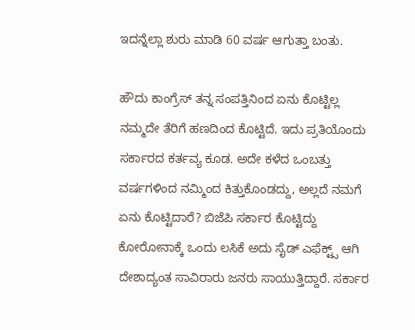ಇದನ್ನೆಲ್ಲಾ ಶುರು ಮಾಡಿ 60 ವರ್ಷ ಆಗುತ್ತಾ ಬಂತು.

ಹೌದು ಕಾಂಗ್ರೆಸ್ ತನ್ನ ಸಂಪತ್ತಿನಿಂದ ಏನು ಕೊಟ್ಟಿಲ್ಲ ನಮ್ಮದೇ ತೆರಿಗೆ ಹಣದಿಂದ ಕೊಟ್ಟಿದೆ. ಇದು ಪ್ರತಿಯೊಂದು ಸರ್ಕಾರದ ಕರ್ತವ್ಯ ಕೂಡ. ಅದೇ ಕಳೆದ ಒಂಬತ್ತು ವರ್ಷಗಳಿಂದ ನಮ್ಮಿಂದ ಕಿತ್ತುಕೊಂಡದ್ದು, ಅಲ್ಲದೆ ನಮಗೆ ಏನು ಕೊಟ್ಟಿದಾರೆ? ಬಿಜೆಪಿ ಸರ್ಕಾರ ಕೊಟ್ಟಿದ್ದು ಕೋರೋನಾಕ್ಕೆ ಒಂದು ಲಸಿಕೆ ಅದು ಸೈಡ್ ಎಫೆಕ್ಟ್ಸ್ ಆಗಿ ದೇಶಾದ್ಯಂತ ಸಾವಿರಾರು ಜನರು ಸಾಯುತ್ತಿದ್ದಾರೆ. ಸರ್ಕಾರ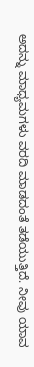ಅದನ್ನು ಮಾಧ್ಯಮಗಳು ವರದಿ ಮಾಡದಂತೆ ತಡೆಯುತ್ತಿದೆ. ನೀವು ಯಾವ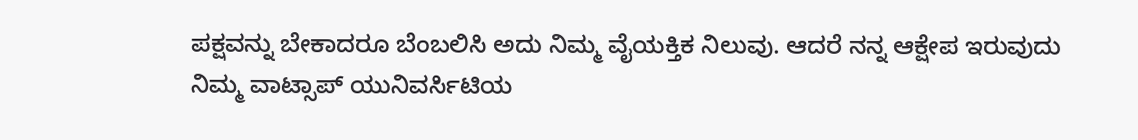ಪಕ್ಷವನ್ನು ಬೇಕಾದರೂ ಬೆಂಬಲಿಸಿ ಅದು ನಿಮ್ಮ ವೈಯಕ್ತಿಕ ನಿಲುವು. ಆದರೆ ನನ್ನ ಆಕ್ಷೇಪ ಇರುವುದು ನಿಮ್ಮ ವಾಟ್ಸಾಪ್ ಯುನಿವರ್ಸಿಟಿಯ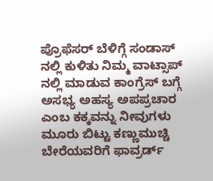ಪ್ರೊಫೆಸರ್ ಬೆಳಿಗ್ಗೆ ಸಂಡಾಸ್ ನಲ್ಲಿ ಕುಳಿತು ನಿಮ್ಮ ವಾಟ್ಸಾಪ್ ನಲ್ಲಿ ಮಾಡುವ ಕಾಂಗ್ರೆಸ್ ಬಗ್ಗೆ ಅಸಭ್ಯ ಅಹಸ್ಯ ಅಪಪ್ರಚಾರ ಎಂಬ ಕಕ್ಕವನ್ನು ನೀವುಗಳು ಮೂರು ಬಿಟ್ಟು ಕಣ್ಣುಮುಚ್ಚಿ ಬೇರೆಯವರಿಗೆ ಫಾವ್ರರ್ಡ್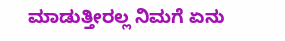ಮಾಡುತ್ತೀರಲ್ಲ ನಿಮಗೆ ಏನು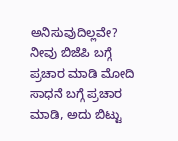ಅನಿಸುವುದಿಲ್ಲವೇ? ನೀವು ಬಿಜೆಪಿ ಬಗ್ಗೆ ಪ್ರಚಾರ ಮಾಡಿ ಮೋದಿ ಸಾಧನೆ ಬಗ್ಗೆ ಪ್ರಚಾರ ಮಾಡಿ, ಅದು ಬಿಟ್ಟು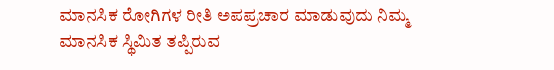ಮಾನಸಿಕ ರೋಗಿಗಳ ರೀತಿ ಅಪಪ್ರಚಾರ ಮಾಡುವುದು ನಿಮ್ಮ ಮಾನಸಿಕ ಸ್ಥಿಮಿತ ತಪ್ಪಿರುವ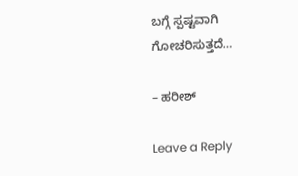ಬಗ್ಗೆ ಸ್ಪಷ್ಟವಾಗಿ ಗೋಚರಿಸುತ್ತದೆ…

– ಹರೀಶ್

Leave a Reply